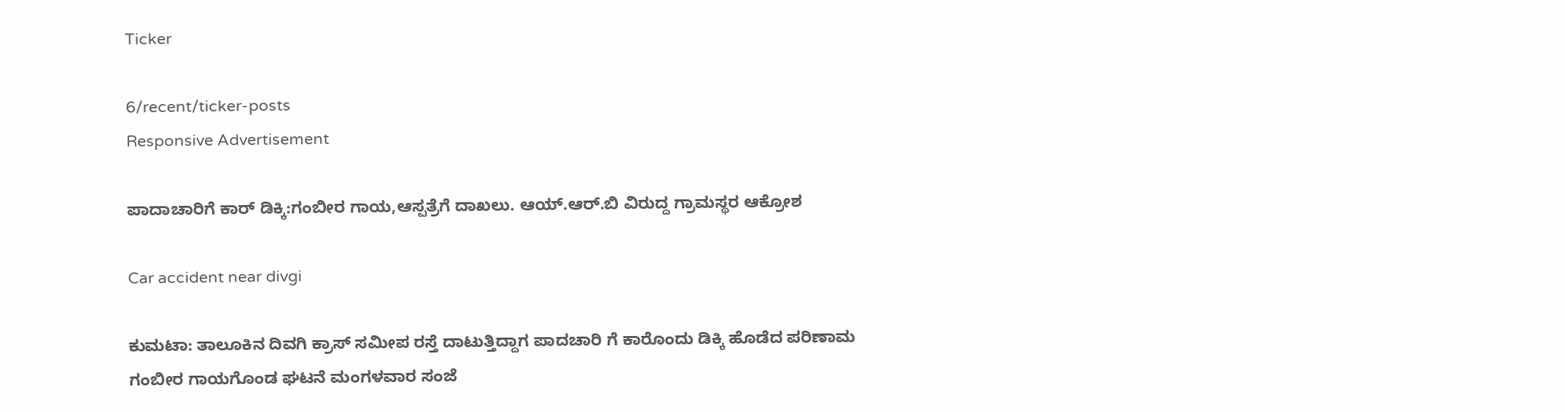Ticker

6/recent/ticker-posts
Responsive Advertisement

ಪಾದಾಚಾರಿಗೆ ಕಾರ್ ಡಿಕ್ಕಿ:ಗಂಬೀರ ಗಾಯ,ಆಸ್ಪತ್ರೆಗೆ ದಾಖಲು. ಆಯ್.ಆರ್.ಬಿ ವಿರುದ್ದ ಗ್ರಾಮಸ್ಥರ ಆಕ್ರೋಶ

Car accident near divgi

ಕುಮಟಾ: ತಾಲೂಕಿನ ದಿವಗಿ ಕ್ರಾಸ್ ಸಮೀಪ ರಸ್ತೆ ದಾಟುತ್ತಿದ್ದಾಗ ಪಾದಚಾರಿ ಗೆ ಕಾರೊಂದು ಡಿಕ್ಕಿ ಹೊಡೆದ ಪರಿಣಾಮ ಗಂಬೀರ ಗಾಯಗೊಂಡ ಘಟನೆ ಮಂಗಳವಾರ ಸಂಜೆ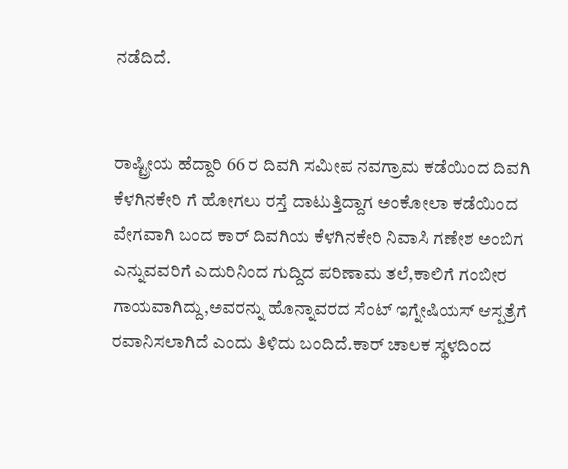ನಡೆದಿದೆ.


ರಾಷ್ಟ್ರೀಯ ಹೆದ್ದಾರಿ 66 ರ ದಿವಗಿ ಸಮೀಪ ನವಗ್ರಾಮ ಕಡೆಯಿಂದ ದಿವಗಿ ಕೆಳಗಿನಕೇರಿ ಗೆ ಹೋಗಲು ರಸ್ತೆ ದಾಟುತ್ತಿದ್ದಾಗ ಅಂಕೋಲಾ ಕಡೆಯಿಂದ ವೇಗವಾಗಿ ಬಂದ ಕಾರ್ ದಿವಗಿಯ ಕೆಳಗಿನಕೇರಿ ನಿವಾಸಿ ಗಣೇಶ ಅಂಬಿಗ ಎನ್ನುವವರಿಗೆ ಎದುರಿನಿಂದ ಗುದ್ದಿದ ಪರಿಣಾಮ ತಲೆ,ಕಾಲಿಗೆ ಗಂಬೀರ ಗಾಯವಾಗಿದ್ದು,ಅವರನ್ನು ಹೊನ್ನಾವರದ ಸೆಂಟ್ ಇಗ್ನೇಷಿಯಸ್ ಆಸ್ಪತ್ರೆಗೆ ರವಾನಿಸಲಾಗಿದೆ ಎಂದು ತಿಳಿದು ಬಂದಿದೆ.ಕಾರ್ ಚಾಲಕ ಸ್ಥಳದಿಂದ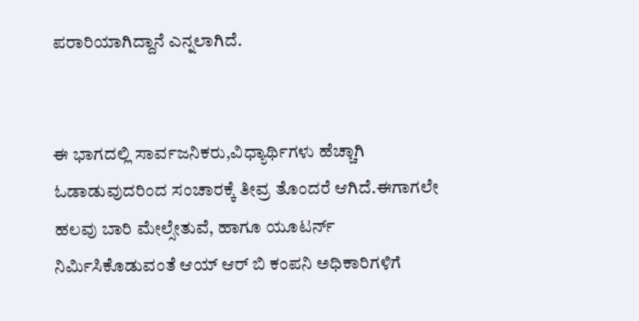ಪರಾರಿಯಾಗಿದ್ದಾನೆ ಎನ್ನಲಾಗಿದೆ.


ಈ ಭಾಗದಲ್ಲಿ ಸಾರ್ವಜನಿಕರು,ವಿಧ್ಯಾರ್ಥಿಗಳು ಹೆಚ್ಚಾಗಿ ಓಡಾಡುವುದರಿಂದ ಸಂಚಾರಕ್ಕೆ ತೀವ್ರ ತೊಂದರೆ ಆಗಿದೆ.ಈಗಾಗಲೇ ಹಲವು ಬಾರಿ ಮೇಲ್ಸೇತುವೆ, ಹಾಗೂ ಯೂಟರ್ನ್ ನಿರ್ಮಿಸಿಕೊಡುವಂತೆ ಆಯ್ ಆರ್ ಬಿ ಕಂಪನಿ ಅಧಿಕಾರಿಗಳಿಗೆ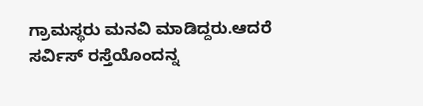ಗ್ರಾಮಸ್ಥರು ಮನವಿ ಮಾಡಿದ್ದರು.ಆದರೆ ಸರ್ವಿಸ್ ರಸ್ತೆಯೊಂದನ್ನ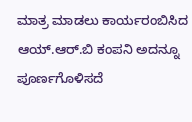ಮಾತ್ರ ಮಾಡಲು ಕಾರ್ಯರಂಬಿಸಿದ ಆಯ್.ಆರ್.ಬಿ ಕಂಪನಿ ಅದನ್ನೂ ಪೂರ್ಣಗೊಳಿಸದೆ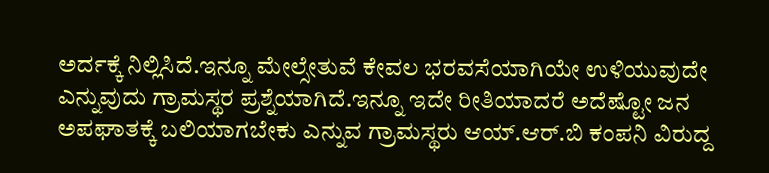ಅರ್ದಕ್ಕೆ ನಿಲ್ಲಿಸಿದೆ.ಇನ್ನೂ ಮೇಲ್ಸೇತುವೆ ಕೇವಲ ಭರವಸೆಯಾಗಿಯೇ ಉಳಿಯುವುದೇ ಎನ್ನುವುದು ಗ್ರಾಮಸ್ಥರ ಪ್ರಶ್ನೆಯಾಗಿದೆ.ಇನ್ನೂ ಇದೇ ರೀತಿಯಾದರೆ ಅದೆಷ್ಟೋ ಜನ ಅಪಘಾತಕ್ಕೆ ಬಲಿಯಾಗಬೇಕು ಎನ್ನುವ ಗ್ರಾಮಸ್ಥರು ಆಯ್.ಆರ್.ಬಿ ಕಂಪನಿ ವಿರುದ್ದ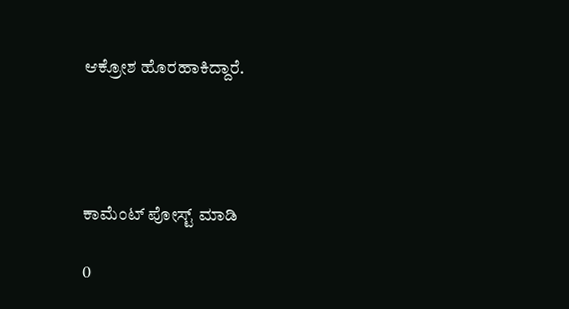ಆಕ್ರೋಶ ಹೊರಹಾಕಿದ್ದಾರೆ.




ಕಾಮೆಂಟ್‌‌ ಪೋಸ್ಟ್‌ ಮಾಡಿ

0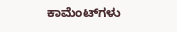ಕಾಮೆಂಟ್‌ಗಳು